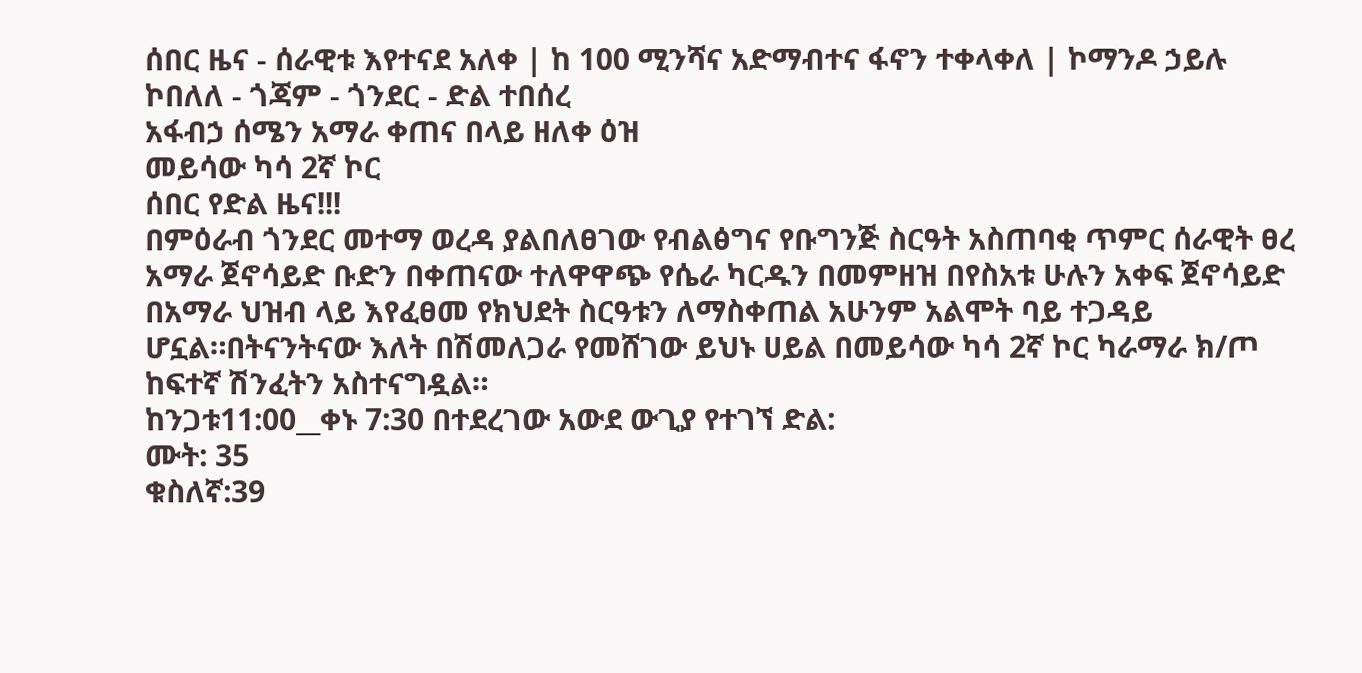ሰበር ዜና - ሰራዊቱ እየተናደ አለቀ | ከ 100 ሚንሻና አድማብተና ፋኖን ተቀላቀለ | ኮማንዶ ኃይሉ ኮበለለ - ጎጃም - ጎንደር - ድል ተበሰረ
አፋብኃ ሰሜን አማራ ቀጠና በላይ ዘለቀ ዕዝ
መይሳው ካሳ 2ኛ ኮር
ሰበር የድል ዜና!!!
በምዕራብ ጎንደር መተማ ወረዳ ያልበለፀገው የብልፅግና የቡግንጅ ስርዓት አስጠባቂ ጥምር ሰራዊት ፀረ አማራ ጀኖሳይድ ቡድን በቀጠናው ተለዋዋጭ የሴራ ካርዱን በመምዘዝ በየስአቱ ሁሉን አቀፍ ጀኖሳይድ በአማራ ህዝብ ላይ እየፈፀመ የክህደት ስርዓቱን ለማስቀጠል አሁንም አልሞት ባይ ተጋዳይ ሆኗል።በትናንትናው እለት በሽመለጋራ የመሸገው ይህኑ ሀይል በመይሳው ካሳ 2ኛ ኮር ካራማራ ክ/ጦ ከፍተኛ ሽንፈትን አስተናግዷል።
ከንጋቱ11:00__ቀኑ 7:30 በተደረገው አውደ ውጊያ የተገኘ ድል:
ሙት: 35
ቁስለኛ:39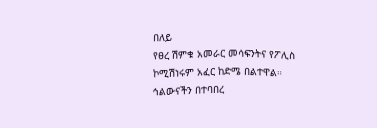በለይ
የፀረ ሽምቁ አመራር መሳፍንትና የፖሊስ ኮሚሽነሩም አፈር ከድሜ በልተዋል።
ኅልውናችን በተባበረ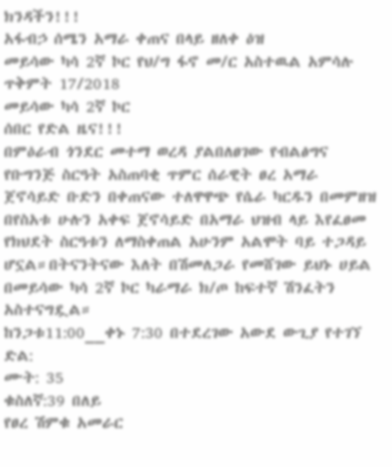ክንዳችን!!!
አፋብኃ ሰሜን አማራ ቀጠና በላይ ዘለቀ ዕዝ
መይሳው ካሳ 2ኛ ኮር የህ/ግ ፋኖ መ/ር አስተዉል አምሳሉ
ጥቅምት 17/2018
መይሳው ካሳ 2ኛ ኮር
ሰበር የድል ዜና!!!
በምዕራብ ጎንደር መተማ ወረዳ ያልበለፀገው የብልፅግና የቡግንጅ ስርዓት አስጠባቂ ጥምር ሰራዊት ፀረ አማራ ጀኖሳይድ ቡድን በቀጠናው ተለዋዋጭ የሴራ ካርዱን በመምዘዝ በየስአቱ ሁሉን አቀፍ ጀኖሳይድ በአማራ ህዝብ ላይ እየፈፀመ የክህደት ስርዓቱን ለማስቀጠል አሁንም አልሞት ባይ ተጋዳይ ሆኗል።በትናንትናው እለት በሽመለጋራ የመሸገው ይህኑ ሀይል በመይሳው ካሳ 2ኛ ኮር ካራማራ ክ/ጦ ከፍተኛ ሽንፈትን አስተናግዷል።
ከንጋቱ11:00__ቀኑ 7:30 በተደረገው አውደ ውጊያ የተገኘ ድል:
ሙት: 35
ቁስለኛ:39 በለይ
የፀረ ሽምቁ አመራር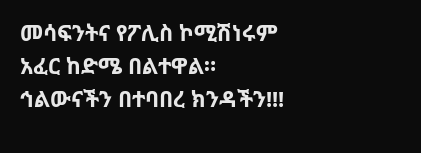መሳፍንትና የፖሊስ ኮሚሽነሩም አፈር ከድሜ በልተዋል።
ኅልውናችን በተባበረ ክንዳችን!!!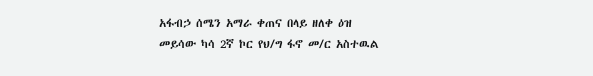አፋብኃ ሰሜን አማራ ቀጠና በላይ ዘለቀ ዕዝ
መይሳው ካሳ 2ኛ ኮር የህ/ግ ፋኖ መ/ር አስተዉል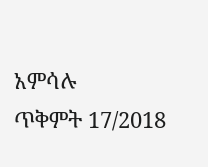አምሳሉ
ጥቅምት 17/2018